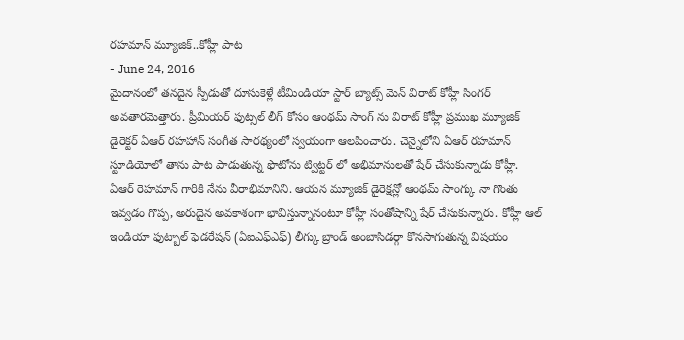రహమాన్ మ్యూజిక్..కోహ్లీ పాట
- June 24, 2016
మైదానంలో తనదైన స్పీడుతో దూసుకెళ్లే టీమిండియా స్టార్ బ్యాట్స్ మెన్ విరాట్ కోహ్లీ సింగర్ అవతారమెత్తారు. ప్రీమియర్ ఫుట్సల్ లీగ్ కోసం ఆంథమ్ సాంగ్ ను విరాట్ కోహ్లీ ప్రముఖ మ్యూజిక్ డైరెక్టర్ ఏఆర్ రహహాన్ సంగీత సారథ్యంలో స్వయంగా ఆలపించారు. చెన్నైలోని ఏఆర్ రహమాన్ స్టూడియోలో తాను పాట పాడుతున్న ఫొటోను ట్విట్టర్ లో అభిమానులతో షేర్ చేసుకున్నాడు కోహ్లీ. ఏఆర్ రెహమాన్ గారికి నేను వీరాభిమానిని. ఆయన మ్యూజిక్ డైరెక్షన్లో ఆంథమ్ సాంగ్కు నా గొంతు ఇవ్వడం గొప్ప, అరుదైన అవకాశంగా భావిస్తున్నానంటూ కోహ్లీ సంతోషాన్ని షేర్ చేసుకున్నారు. కోహ్లీ ఆల్ ఇండియా ఫుట్బాల్ ఫెడరేషన్ (ఏఐఎఫ్ఎఫ్) లీగ్కు బ్రాండ్ అంబాసిడర్గా కొనసాగుతున్న విషయం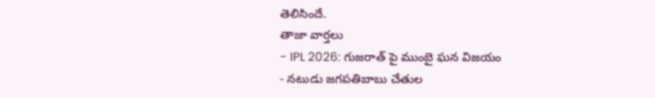తెలిసిందే.
తాజా వార్తలు
- IPL 2026: గుజరాత్ పై ముంబై ఘన విజయం
- నటుడు జగపతిబాబు చేతుల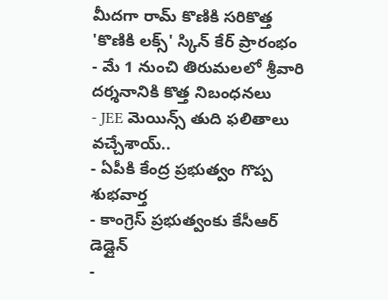మీదగా రామ్ కొణికి సరికొత్త 'కొణికి లక్స్' స్కిన్ కేర్ ప్రారంభం
- మే 1 నుంచి తిరుమలలో శ్రీవారి దర్శనానికి కొత్త నిబంధనలు
- JEE మెయిన్స్ తుది ఫలితాలు వచ్చేశాయ్..
- ఏపీకి కేంద్ర ప్రభుత్వం గొప్ప శుభవార్త
- కాంగ్రెస్ ప్రభుత్వంకు కేసీఆర్ డెడ్లైన్
-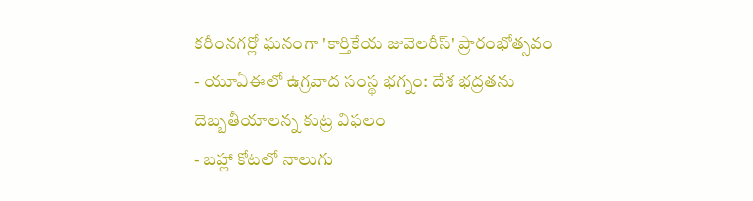కరీంనగర్లో ఘనంగా 'కార్తికేయ జువెలరీస్' ప్రారంభోత్సవం
- యూఏఈలో ఉగ్రవాద సంస్థ భగ్నం: దేశ భద్రతను దెబ్బతీయాలన్న కుట్ర విఫలం
- బహ్లా కోటలో నాలుగు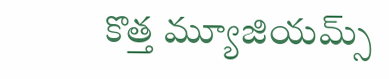కొత్త మ్యూజియమ్స్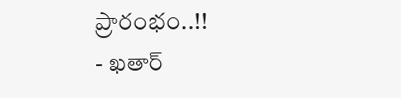ప్రారంభం..!!
- ఖతార్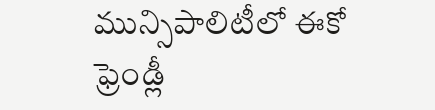మున్సిపాలిటీలో ఈకో ఫ్రెండ్లీ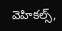వెహికల్స్,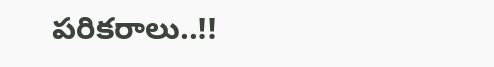పరికరాలు..!!